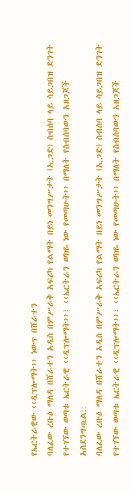የኤርትራዊው ‹‹ዲፕሎማት›› ነውጥ በሸራተን
ባለፈው ረቡዕ ማለዳ በሸራተን አዲስ በምሥራቅ አፍሪካ የልማት በይነ መንግሥታት (ኢጋድ) ስብሰባ ላይ ሳይጋበዝ ድንገት የተገኘው ወጣቱ ኤርትራዊ ‹‹ዲፕሎማት››፣ ‹‹ኤርትራን ወክዬ ነው የመጣሁት›› በማለት የስብሰባውን አዘጋጆች አስደንግጧል::
ባለፈው ረቡዕ ማለዳ በሸራተን አዲስ በምሥራቅ አፍሪካ የልማት በይነ መንግሥታት (ኢጋድ) ስብሰባ ላይ ሳይጋበዝ ድንገት የተገኘው ወጣቱ ኤርትራዊ ‹‹ዲፕሎማት››፣ ‹‹ኤርትራን ወክዬ ነው የመጣሁት›› በማለት የስብሰባውን አዘጋጆች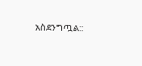አስደንግጧል::